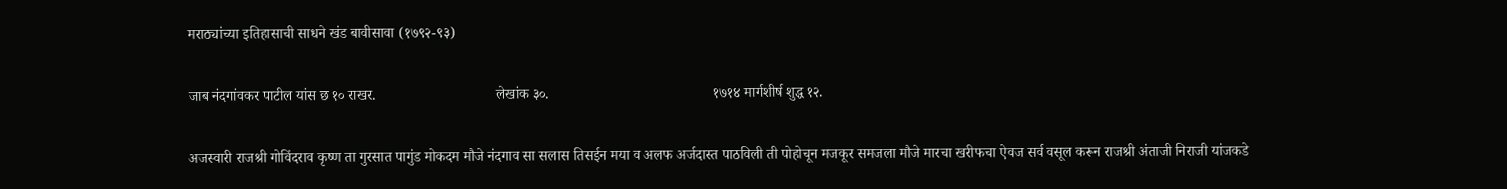मराठ्यांच्या इतिहासाची साधने खंड बावीसावा (१७९२-९३)

जाब नंदगांवकर पाटील यांस छ १० राखर.                                 लेखांक ३०.                                             १७१४ मार्गशीर्ष शुद्ध १२.

अजस्वारी राजश्री गोविंदराव कृष्ण ता गुरसात पागुंड मोकदम मौजे नंदगाव सा सलास तिसईन मया व अलफ अर्जदास्त पाठविली ती पोहोचून मजकूर समजला मौजे मारचा खरीफचा ऐवज सर्व वसूल करून राजश्री अंताजी निराजी यांजकडे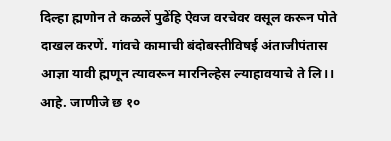दिल्हा ह्मणोन ते कळलें पुढेंहि ऐवज वरचेवर वसूल करून पोते दाखल करणें. गांवचे कामाची बंदोबस्तीविषई अंताजीपंतास आज्ञा यावी ह्मणून त्यावरून मारनिल्हेस ल्याहावयाचे ते लि।। आहे. जाणीजे छ १०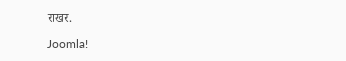राखर.

Joomla!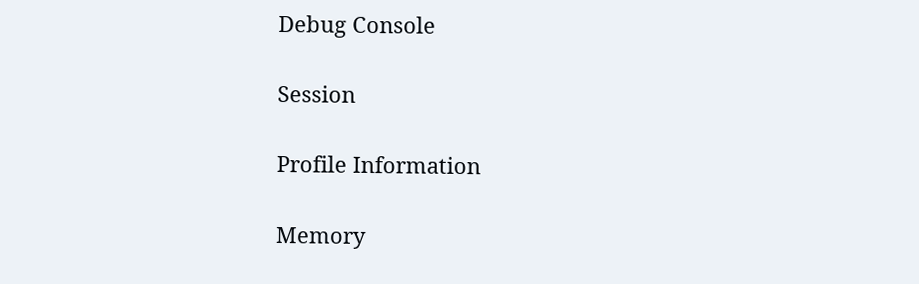Debug Console

Session

Profile Information

Memory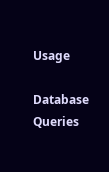Usage

Database Queries